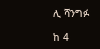ሊ ሻንግፉ

ከ 4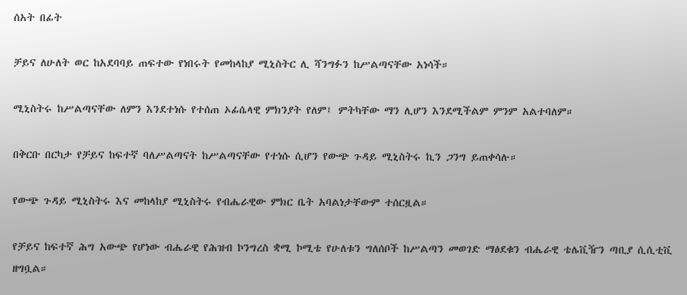ሰአት በፊት

ቻይና ለሁለት ወር ከአደባባይ ጠፍተው የነበሩት የመከላከያ ሚኒስትር ሊ ሻንግፉን ከሥልጣናቸው አነሳች።

ሚኒስትሩ ከሥልጣናቸው ለምን እንደተነሱ የተሰጠ ኦፊሴላዊ ምክንያት የለም፤ ምትካቸው ማን ሊሆን እንደሚችልም ምንም አልተባለም።

በቅርቡ በርካታ የቻይና ከፍተኛ ባለሥልጣናት ከሥልጣናቸው የተነሱ ሲሆን የውጭ ጉዳይ ሚኒስትሩ ኪን ጋንግ ይጠቀሳሉ።

የውጭ ጉዳይ ሚኒስትሩ እና መከላከያ ሚኒስትሩ የብሔራዊው ምክር ቤት አባልነታቸውም ተሰርዟል።

የቻይና ከፍተኛ ሕግ አውጭ የሆነው ብሔራዊ የሕዝብ ኮንግረስ ቋሚ ኮሚቴ የሁለቱን ግለሰቦች ከሥልጣን መወገድ ማፅደቁን ብሔራዊ ቴሌቪዥን ጣቢያ ሲሲቲቪ ዘግቧል።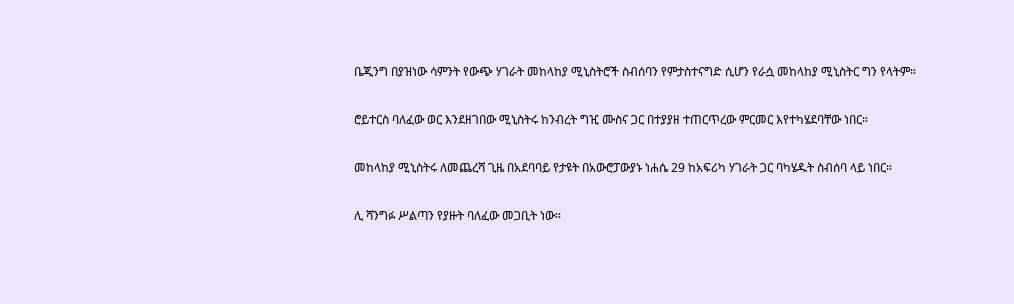ቤጂንግ በያዝነው ሳምንት የውጭ ሃገራት መከላከያ ሚኒስትሮች ስብሰባን የምታስተናግድ ሲሆን የራሷ መከላከያ ሚኒስትር ግን የላትም።

ሮይተርስ ባለፈው ወር እንደዘገበው ሚኒስትሩ ከንብረት ግዢ ሙስና ጋር በተያያዘ ተጠርጥረው ምርመር እየተካሄደባቸው ነበር።

መከላከያ ሚኒስትሩ ለመጨረሻ ጊዜ በአደባባይ የታዩት በአውሮፓውያኑ ነሐሴ 29 ከአፍሪካ ሃገራት ጋር ባካሄዱት ስብሰባ ላይ ነበር።

ሊ ሻንግፉ ሥልጣን የያዙት ባለፈው መጋቢት ነው።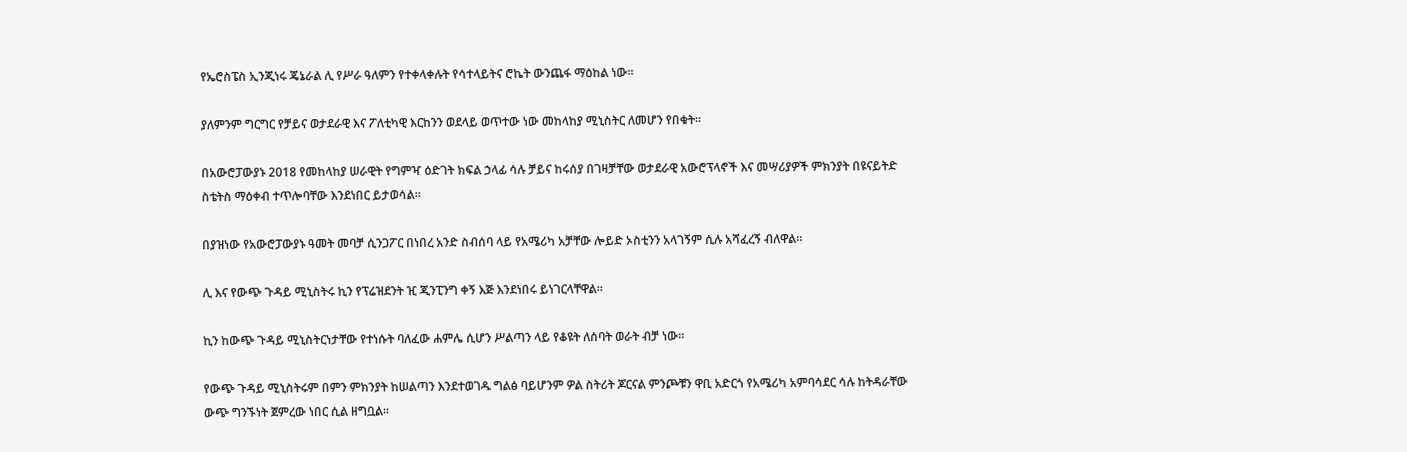የኤሮስፔስ ኢንጂነሩ ጄኔራል ሊ የሥራ ዓለምን የተቀላቀሉት የሳተላይትና ሮኬት ውንጨፋ ማዕከል ነው።

ያለምንም ግርግር የቻይና ወታደራዊ እና ፖለቲካዊ እርከንን ወደላይ ወጥተው ነው መከላከያ ሚኒስትር ለመሆን የበቁት።

በአውሮፓውያኑ 2018 የመከላከያ ሠራዊት የግምዣ ዕድገት ክፍል ኃላፊ ሳሉ ቻይና ከሩሰያ በገዛቻቸው ወታደራዊ አውሮፕላኖች እና መሣሪያዎች ምክንያት በዩናይትድ ስቴትስ ማዕቀብ ተጥሎባቸው እንደነበር ይታወሳል።

በያዝነው የአውሮፓውያኑ ዓመት መባቻ ሲንጋፖር በነበረ አንድ ስብሰባ ላይ የአሜሪካ አቻቸው ሎይድ ኦስቲንን አላገኝም ሲሉ አሻፈረኝ ብለዋል።

ሊ እና የውጭ ጉዳይ ሚኒስትሩ ኪን የፕሬዝደንት ዢ ጂንፒንግ ቀኝ እጅ እንደነበሩ ይነገርላቸዋል።

ኪን ከውጭ ጉዳይ ሚኒስትርነታቸው የተነሱት ባለፈው ሐምሌ ሲሆን ሥልጣን ላይ የቆዩት ለሰባት ወራት ብቻ ነው።

የውጭ ጉዳይ ሚኒስትሩም በምን ምክንያት ከሠልጣን እንደተወገዱ ግልፅ ባይሆንም ዎል ስትሪት ጆርናል ምንጮቹን ዋቢ አድርጎ የአሜሪካ አምባሳደር ሳሉ ከትዳራቸው ውጭ ግንኙነት ጀምረው ነበር ሲል ዘግቧል።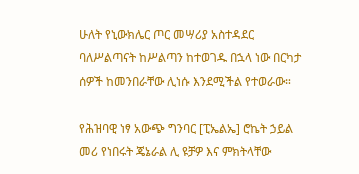ሁለት የኒውክሌር ጦር መሣሪያ አስተዳደር ባለሥልጣናት ከሥልጣን ከተወገዱ በኋላ ነው በርካታ ሰዎች ከመንበራቸው ሊነሱ እንደሚችል የተወራው።

የሕዝባዊ ነፃ አውጭ ግንባር [ፒኤልኤ] ሮኬት ኃይል መሪ የነበሩት ጄኔራል ሊ ዩቻዎ እና ምክትላቸው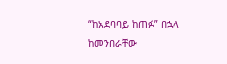“ከአደባባይ ከጠፉ” በኋላ ከመንበራቸው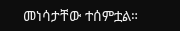መነሳታቸው ተሰምቷል።